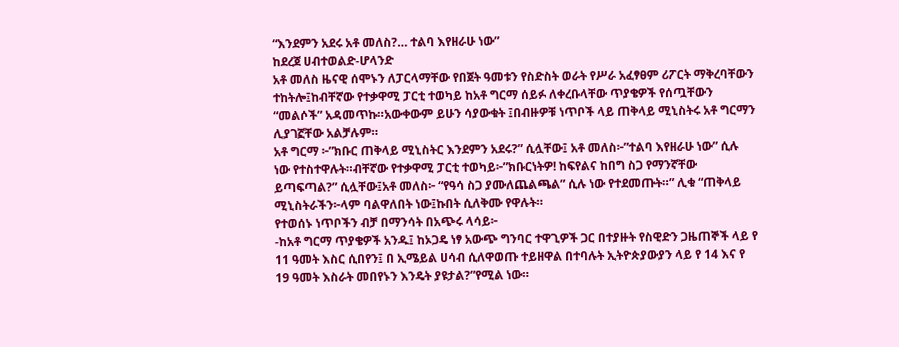“እንደምን አደሩ አቶ መለስ?… ተልባ እየዘራሁ ነው”
ከደረጀ ሀብተወልድ-ሆላንድ
አቶ መለስ ዜናዊ ሰሞኑን ለፓርላማቸው የበጀት ዓመቱን የስድስት ወራት የሥራ አፈፃፀም ሪፖርት ማቅረባቸውን ተከትሎ፤ከብቸኛው የተቃዋሚ ፓርቲ ተወካይ ከአቶ ግርማ ሰይፉ ለቀረቡላቸው ጥያቄዎች የሰጧቸውን “መልሶች” አዳመጥኩ።አውቀውም ይሁን ሳያውቁት ፤በብዙዎቹ ነጥቦች ላይ ጠቅላይ ሚኒስትሩ አቶ ግርማን ሊያገኟቸው አልቻሉም።
አቶ ግርማ ፦”ክቡር ጠቅላይ ሚኒስትር እንደምን አደሩ?” ሲሏቸው፤ አቶ መለስ፦”ተልባ እየዘራሁ ነው” ሲሉ ነው የተስተዋሉት።ብቸኛው የተቃዋሚ ፓርቲ ተወካይ፦”ክቡርነትዎ! ከፍየልና ከበግ ስጋ የማንኛቸው ይጣፍጣል?” ሲሏቸው፤አቶ መለስ፦ “የዓሳ ስጋ ያሙለጨልጫል” ሲሉ ነው የተደመጡት።” ሊቁ “ጠቅላይ ሚኒስትራችን፦ላም ባልዋለበት ነው፤ኩበት ሲለቅሙ የዋሉት።
የተወሰኑ ነጥቦችን ብቻ በማንሳት በአጭሩ ላሳይ፦
-ከአቶ ግርማ ጥያቄዎች አንዱ፤ ከኦጋዴ ነፃ አውጭ ግንባር ተዋጊዎች ጋር በተያዙት የስዊድን ጋዜጠኞች ላይ የ 11 ዓመት እስር ሲበየን፤ በ ኢሜይል ሀሳብ ሲለዋወጡ ተይዘዋል በተባሉት ኢትዮጵያውያን ላይ የ 14 እና የ 19 ዓመት እስራት መበየኑን እንዴት ያዩታል?”የሚል ነው።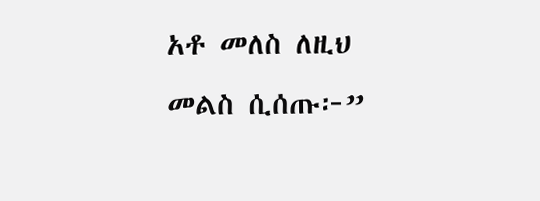አቶ መለስ ለዚህ መልስ ሲሰጡ፦”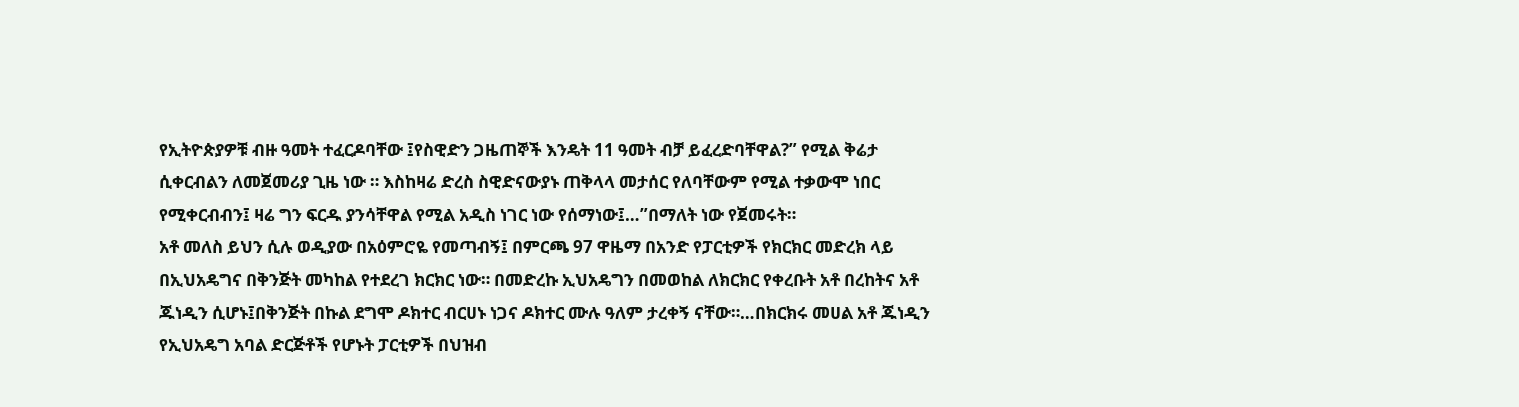የኢትዮጵያዎቹ ብዙ ዓመት ተፈርዶባቸው ፤የስዊድን ጋዜጠኞች እንዴት 11 ዓመት ብቻ ይፈረድባቸዋል?” የሚል ቅሬታ ሲቀርብልን ለመጀመሪያ ጊዜ ነው ። እስከዛሬ ድረስ ስዊድናውያኑ ጠቅላላ መታሰር የለባቸውም የሚል ተቃውሞ ነበር የሚቀርብብን፤ ዛሬ ግን ፍርዱ ያንሳቸዋል የሚል አዲስ ነገር ነው የሰማነው፤…”በማለት ነው የጀመሩት።
አቶ መለስ ይህን ሲሉ ወዲያው በአዕምሮዬ የመጣብኝ፤ በምርጫ 97 ዋዜማ በአንድ የፓርቲዎች የክርክር መድረክ ላይ በኢህአዴግና በቅንጅት መካከል የተደረገ ክርክር ነው። በመድረኩ ኢህአዴግን በመወከል ለክርክር የቀረቡት አቶ በረከትና አቶ ጁነዲን ሲሆኑ፤በቅንጅት በኩል ደግሞ ዶክተር ብርሀኑ ነጋና ዶክተር ሙሉ ዓለም ታረቀኝ ናቸው።…በክርክሩ መሀል አቶ ጁነዲን የኢህአዴግ አባል ድርጅቶች የሆኑት ፓርቲዎች በህዝብ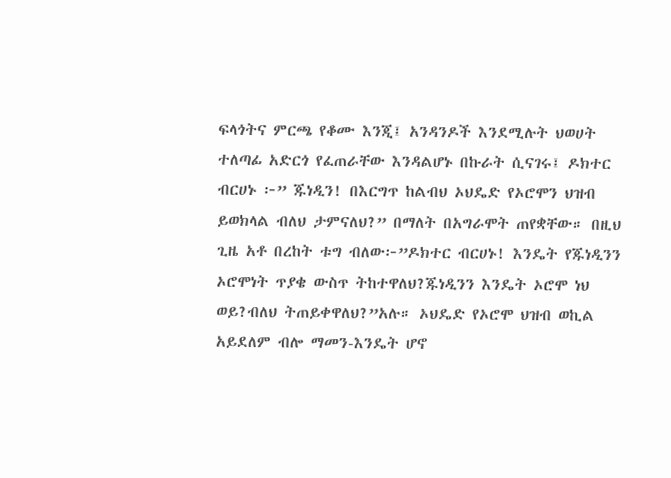ፍላጎትና ምርጫ የቆሙ እንጂ፤ አንዳንዶች እንደሚሉት ህወሀት ተለጣፊ አድርጎ የፈጠራቸው እንዳልሆኑ በኩራት ሲናገሩ፤ ዶክተር ብርሀኑ ፦” ጁነዲን! በእርግጥ ከልብህ ኦህዴድ የኦሮሞን ህዝብ ይወክላል ብለህ ታምናለህ?” በማለት በአግራሞት ጠየቋቸው። በዚህ ጊዜ አቶ በረከት ቱግ ብለው፦”ዶክተር ብርሀኑ! እንዴት የጁነዲንን ኦሮሞነት ጥያቄ ውስጥ ትከተዋለህ?ጁነዲንን እንዴት ኦሮሞ ነህ ወይ?ብለህ ትጠይቀዋለህ?”አሉ። ኦህዴድ የኦሮሞ ህዝብ ወኪል አይደለም ብሎ ማመን-እንዴት ሆኖ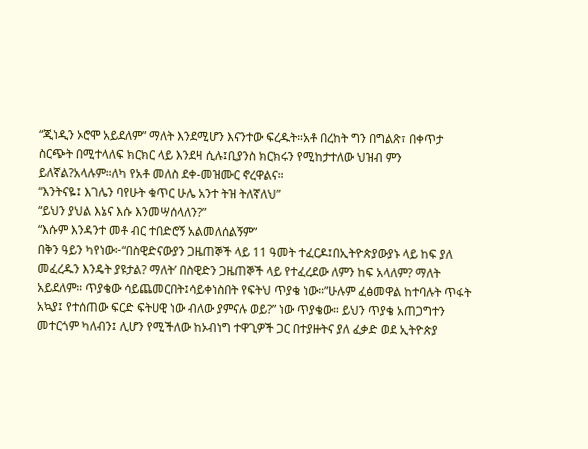“ጂነዲን ኦሮሞ አይደለም” ማለት እንደሚሆን እናንተው ፍረዱት።አቶ በረከት ግን በግልጽ፣ በቀጥታ ስርጭት በሚተላለፍ ክርክር ላይ እንደዛ ሲሉ፤ቢያንስ ክርክሩን የሚከታተለው ህዝብ ምን ይለኛል?አላሉም።ለካ የአቶ መለስ ደቀ-መዝሙር ኖረዋልና።
“እንትናዬ፤ እገሌን ባየሁት ቁጥር ሁሌ አንተ ትዝ ትለኛለህ”
“ይህን ያህል እኔና እሱ እንመሣሰላለን?”
“እሱም እንዳንተ መቶ ብር ተበድሮኝ አልመለሰልኝም”
በቅን ዓይን ካየነው፦“በስዊድናውያን ጋዜጠኞች ላይ 11 ዓመት ተፈርዶ፤በኢትዮጵያውያኑ ላይ ከፍ ያለ መፈረዱን እንዴት ያዩታል? ማለት’ በስዊድን ጋዜጠኞች ላይ የተፈረደው ለምን ከፍ አላለም? ማለት አይደለም። ጥያቄው ሳይጨመርበት፤ሳይቀነስበት የፍትህ ጥያቄ ነው።”ሁሉም ፈፅመዋል ከተባሉት ጥፋት አኳያ፤ የተሰጠው ፍርድ ፍትሀዊ ነው ብለው ያምናሉ ወይ?” ነው ጥያቄው። ይህን ጥያቄ አጠጋግተን መተርጎም ካለብን፤ ሊሆን የሚችለው ከኦብነግ ተዋጊዎች ጋር በተያዙትና ያለ ፈቃድ ወደ ኢትዮጵያ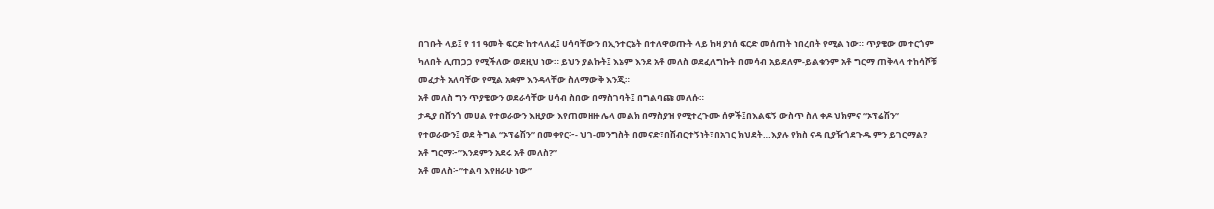በገቡት ላይ፤ የ 11 ዓመት ፍርድ ከተላለፈ፤ ሀሳባቸውን በኢንተርኔት በተለዋወጡት ላይ ከዛ ያነሰ ፍርድ መሰጠት ነበረበት የሚል ነው። ጥያቄው መተርጎም ካለበት ሊጠጋጋ የሚችለው ወደዚህ ነው። ይህን ያልኩት፤ እኔም እንደ አቶ መለስ ወደፈለግኩት በመሳብ አይደለም-ይልቁንም አቶ ግርማ ጠቅላላ ተከሳሾቹ መፈታት አለባቸው የሚል አቋም እንዳላቸው ስለማውቅ እንጂ።
አቶ መለስ ግን ጥያቄውን ወደራሳቸው ሀሳብ ስበው በማስገባት፤ በግልባጩ መለሱ።
ታዲያ በሸንጎ መሀል የተወራውን እዚያው እየጠመዘዙ ሌላ መልክ በማስያዝ የሚተረጉሙ ሰዎች፤በእልፍኝ ውስጥ ስለ ቀዶ ህክምና “ኦፕሬሽን” የተወራውን፤ ወደ ትግል “ኦፕሬሽን” በመቀየር፦- ህገ-መንግስት በመናድ፣በሽብርተኝነት፣በአገር ክህደት…እያሉ የክስ ናዳ ቢያዥጎደጉዱ ምን ይገርማል?
አቶ ግርማ፦”እንደምን አደሩ አቶ መለስ?”
አቶ መለስ፦”ተልባ እየዘራሁ ነው”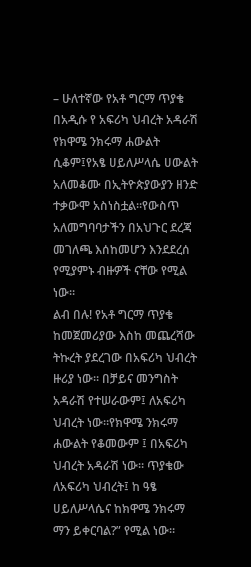– ሁለተኛው የአቶ ግርማ ጥያቄ በአዲሱ የ አፍሪካ ህብረት አዳራሽ የክዋሜ ንክሩማ ሐውልት ሲቆም፤የአፄ ሀይለሥላሴ ሀውልት አለመቆሙ በኢትዮጵያውያን ዘንድ ተቃውሞ አስነስቷል።የውስጥ አለመግባባታችን በአህጉር ደረጃ መገለጫ እሰከመሆን እንደደረሰ የሚያምኑ ብዙዎች ናቸው የሚል ነው።
ልብ በሉ! የአቶ ግርማ ጥያቄ ከመጀመሪያው እስከ መጨረሻው ትኩረት ያደረገው በአፍሪካ ህብረት ዙሪያ ነው። በቻይና መንግስት አዳራሽ የተሠራውም፤ ለአፍሪካ ህብረት ነው።የክዋሜ ንክሩማ ሐውልት የቆመውም ፤ በአፍሪካ ህብረት አዳራሽ ነው። ጥያቄው ለአፍሪካ ህብረት፤ ከ ዓፄ ሀይለሥላሴና ከክዋሜ ንክሩማ ማን ይቀርባል?” የሚል ነው።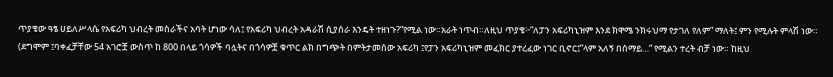ጥያቄው ዓፄ ሀይለሥላሴ የአፍሪካ ህብረት መስራችና አባት ሆነው ሳለ፤ የአፍሪካ ህብረት አዳራሽ ሲያሰራ እንዴት ተዘነጉ?”የሚል ነው።አራት ነጥብ።ለዚህ ጥያቄ፦”ለፓን አፍሪካኒዝም እንደ ክዋሜ ንክሩህማ የታገለ የለም” ማለት፤ ምን የሚሉት ምላሽ ነው።
(ደግሞም ፤ባቀፈቻቸው 54 አገሮቿ ውስጥ ከ 800 በላይ ጎሳዎች ባሏትና በጎሳዎቿ ቁጥር ልክ በግጭት በምትታመሰው አፍሪካ ፤የፓን አፍሪካኒዝም መፈክር ያተረፈው ነገር ቢኖር፤”ላም አለኝ በሰማይ…” የሚልን ተረት ብቻ ነው። ከዚህ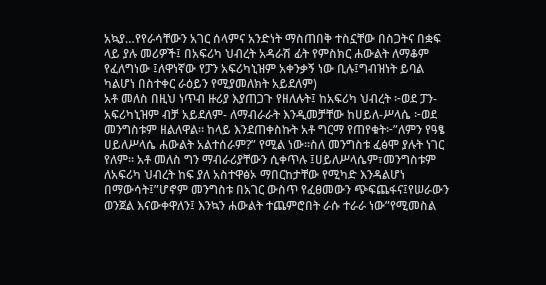አኳያ…የየራሳቸውን አገር ሰላምና አንድነት ማስጠበቅ ተስኗቸው በስጋትና በቋፍ ላይ ያሉ መሪዎች፤ በአፍሪካ ህብረት አዳራሽ ፊት የምስክር ሐውልት ለማቆም የፈለግነው ፤ለዋነኛው የፓን አፍሪካኒዝም አቀንቃኝ ነው ቢሉ፤ግብዝነት ይባል ካልሆነ በስተቀር ራዕይን የሚያመለክት አይደለም)
አቶ መለስ በዚህ ነጥብ ዙሪያ እያጠጋጉ የዘለሉት፤ ከአፍሪካ ህብረት ፦ወደ ፓን-አፍሪካኒዝም ብቻ አይደለም- ለማብራራት እንዲመቻቸው ከሀይለ-ሥላሴ ፦ወደ መንግስቱም ዘልለዋል። ከላይ እንደጠቀስኩት አቶ ግርማ የጠየቁት፦”ለምን የዓፄ ሀይለሥላሴ ሐውልት አልተሰራም?” የሚል ነው።ስለ መንግስቱ ፈፅሞ ያሉት ነገር የለም። አቶ መለስ ግን ማብራሪያቸውን ሲቀጥሉ ፤ሀይለሥላሴም፣መንግስቱም ለአፍሪካ ህብረት ከፍ ያለ አስተዋፅኦ ማበርከታቸው የሚካድ እንዳልሆነ በማውሳት፤”ሆኖም መንግስቱ በአገር ውስጥ የፈፀመውን ጭፍጨፋና፤የሠራውን ወንጀል እናውቀዋለን፤ እንኳን ሐውልት ተጨምሮበት ራሱ ተራራ ነው”የሚመስል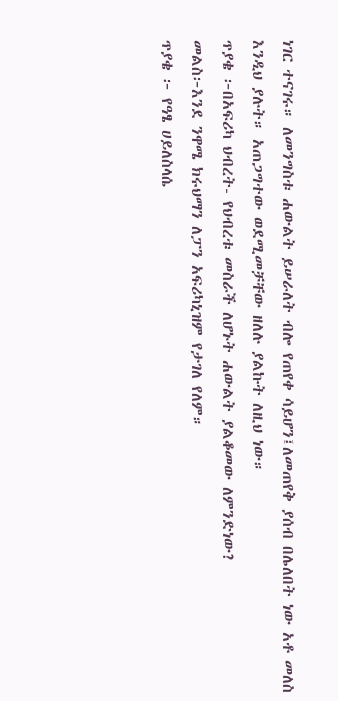ነገር ተናገሩ። ለመንግስቱ ሐውልት ይሠራለት ብሎ የጠየቀ ሳይሆን፤ለመጠየቅ ያሰብ በሌለበት ነው አቶ መለስ እንዲህ ያሉት። አጠጋግተው ወደሚመቻቸው ዘለሉ ያልኩት ለዚህ ነው።
ጥያቄ ፦በአፍሪካ ህብረት- የህብረቱ መስራች ለሆኑት ሐውልት ያልቆመው ለምንድነው?
መልስ፦እንደ ንዋሜ ክሩህማን ለፓን አፍሪካኒዝም የታገለ የለም።
ጥያቄ ፦ የዓፄ ሀይለስላሴ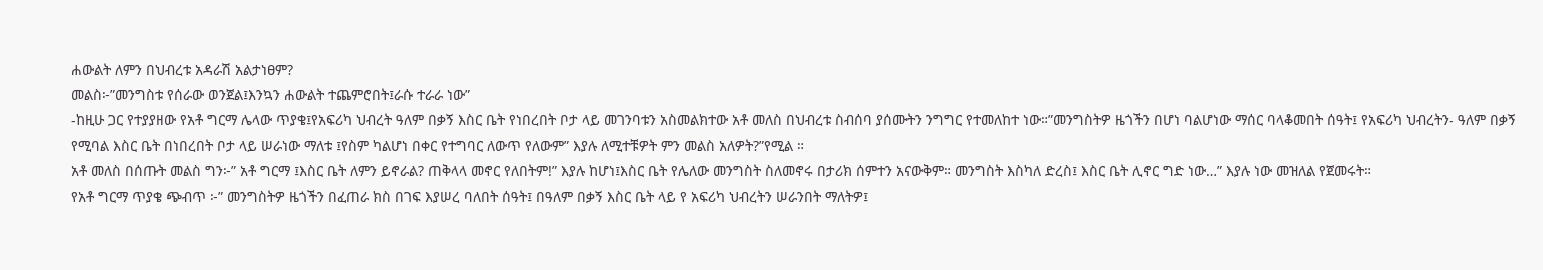ሐውልት ለምን በህብረቱ አዳራሽ አልታነፀም?
መልስ፦”መንግስቱ የሰራው ወንጀል፤እንኳን ሐውልት ተጨምሮበት፤ራሱ ተራራ ነው”
-ከዚሁ ጋር የተያያዘው የአቶ ግርማ ሌላው ጥያቄ፤የአፍሪካ ህብረት ዓለም በቃኝ እስር ቤት የነበረበት ቦታ ላይ መገንባቱን አስመልክተው አቶ መለስ በህብረቱ ስብሰባ ያሰሙትን ንግግር የተመለከተ ነው።”መንግስትዎ ዜጎችን በሆነ ባልሆነው ማሰር ባላቆመበት ሰዓት፤ የአፍሪካ ህብረትን- ዓለም በቃኝ የሚባል እስር ቤት በነበረበት ቦታ ላይ ሠራነው ማለቱ ፤የስም ካልሆነ በቀር የተግባር ለውጥ የለውም” እያሉ ለሚተቹዎት ምን መልስ አለዎት?”የሚል ።
አቶ መለስ በሰጡት መልስ ግን፦” አቶ ግርማ ፤እስር ቤት ለምን ይኖራል? ጠቅላላ መኖር የለበትም!” እያሉ ከሆነ፤እስር ቤት የሌለው መንግስት ስለመኖሩ በታሪክ ሰምተን አናውቅም። መንግስት እስካለ ድረስ፤ እስር ቤት ሊኖር ግድ ነው…” እያሉ ነው መዝለል የጀመሩት።
የአቶ ግርማ ጥያቄ ጭብጥ ፦” መንግስትዎ ዜጎችን በፈጠራ ክስ በገፍ እያሠረ ባለበት ሰዓት፤ በዓለም በቃኝ እስር ቤት ላይ የ አፍሪካ ህብረትን ሠራንበት ማለትዎ፤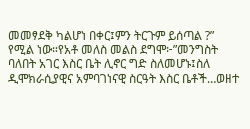መመፃደቅ ካልሆነ በቀር፤ምን ትርጉም ይሰጣል ?” የሚል ነው።የአቶ መለስ መልስ ደግሞ፦”መንግስት ባለበት አገር እስር ቤት ሊኖር ግድ ስለመሆኑ፤ስለ ዲሞክራሲያዊና አምባገነናዊ ስርዓት እስር ቤቶች…ወዘተ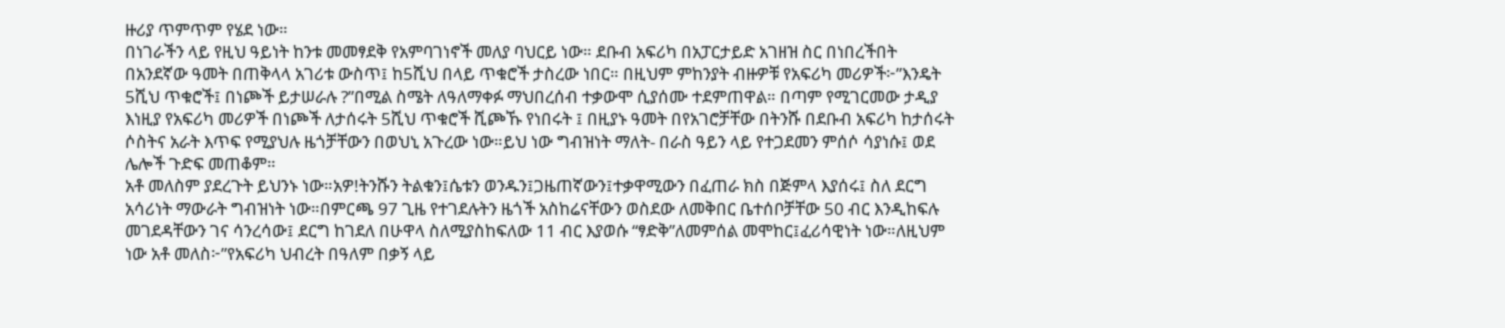ዙሪያ ጥምጥም የሄደ ነው።
በነገራችን ላይ የዚህ ዓይነት ከንቱ መመፃደቅ የአምባገነኖች መለያ ባህርይ ነው። ደቡብ አፍሪካ በአፓርታይድ አገዘዝ ስር በነበረችበት በአንደኛው ዓመት በጠቅላላ አገሪቱ ውስጥ፤ ከ5ሺህ በላይ ጥቁሮች ታስረው ነበር። በዚህም ምከንያት ብዙዎቹ የአፍሪካ መሪዎች፦”እንዴት 5ሺህ ጥቁሮች፤ በነጮች ይታሠራሉ ?”በሚል ስሜት ለዓለማቀፉ ማህበረሰብ ተቃውሞ ሲያሰሙ ተደምጠዋል። በጣም የሚገርመው ታዲያ እነዚያ የአፍሪካ መሪዎች በነጮች ለታሰሩት 5ሺህ ጥቁሮች ሺጮኹ የነበሩት ፤ በዚያኑ ዓመት በየአገሮቻቸው በትንሹ በደቡብ አፍሪካ ከታሰሩት ሶስትና አራት እጥፍ የሚያህሉ ዜጎቻቸውን በወህኒ አጉረው ነው።ይህ ነው ግብዝነት ማለት- በራስ ዓይን ላይ የተጋደመን ምሰሶ ሳያነሱ፤ ወደ ሌሎች ጉድፍ መጠቆም።
አቶ መለስም ያደረጉት ይህንኑ ነው።አዎ!ትንሹን ትልቁን፤ሴቱን ወንዱን፤ጋዜጠኛውን፤ተቃዋሚውን በፈጠራ ክስ በጅምላ እያሰሩ፤ ስለ ደርግ አሳሪነት ማውራት ግብዝነት ነው።በምርጫ 97 ጊዜ የተገደሉትን ዜጎች አስከሬናቸውን ወስደው ለመቅበር ቤተሰቦቻቸው 50 ብር እንዲከፍሉ መገደዳቸውን ገና ሳንረሳው፤ ደርግ ከገደለ በሁዋላ ስለሚያስከፍለው 11 ብር እያወሱ “ፃድቅ”ለመምሰል መሞከር፤ፈሪሳዊነት ነው።ለዚህም ነው አቶ መለስ፦”የአፍሪካ ህብረት በዓለም በቃኝ ላይ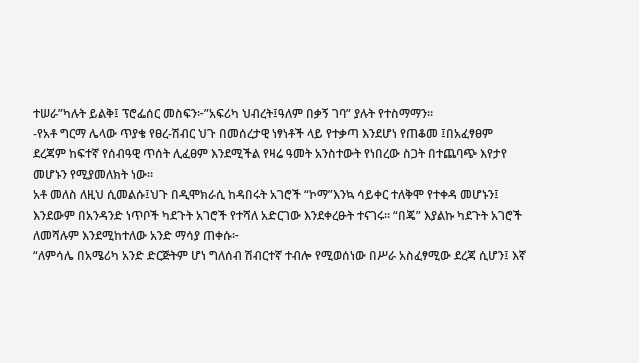ተሠራ”ካሉት ይልቅ፤ ፕሮፌሰር መስፍን፦”አፍሪካ ህብረት፤ዓለም በቃኝ ገባ” ያሉት የተስማማን።
-የአቶ ግርማ ሌላው ጥያቄ የፀረ-ሽብር ህጉ በመሰረታዊ ነፃነቶች ላይ የተቃጣ እንደሆነ የጠቆመ ፤በአፈፃፀም ደረጃም ከፍተኛ የሰብዓዊ ጥሰት ሊፈፀም እንደሚችል የዛሬ ዓመት አንስተውት የነበረው ስጋት በተጨባጭ እየታየ መሆኑን የሚያመለክት ነው።
አቶ መለስ ለዚህ ሲመልሱ፤ህጉ በዲሞክራሲ ከዳበሩት አገሮች “ኮማ”እንኳ ሳይቀር ተለቅሞ የተቀዳ መሆኑን፤ እንደውም በአንዳንድ ነጥቦች ካደጉት አገሮች የተሻለ አድርገው እንደቀረፁት ተናገሩ። “በጄ” እያልኩ ካደጉት አገሮች ለመሻሉም እንደሚከተለው አንድ ማሳያ ጠቀሱ፦
“ለምሳሌ በአሜሪካ አንድ ድርጅትም ሆነ ግለሰብ ሽብርተኛ ተብሎ የሚወሰነው በሥራ አስፈፃሚው ደረጃ ሲሆን፤ እኛ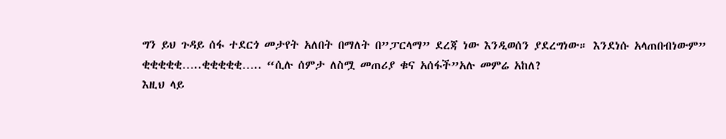ግን ይህ ጉዳይ ሰፋ ተደርጎ መታየት አለበት በማለት በ”ፓርላማ” ደረጃ ነው እንዲወሰን ያደረግነው። እንደነሱ አላጠበብነውም”
ቂቂቂቂቂ…..ቂቂቂቂቂ….. “ሲሉ ሰምታ ለስሟ መጠሪያ ቁና አሰፋች”አሉ መምሬ አከለ?
እዚህ ላይ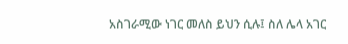አስገራሚው ነገር መለስ ይህን ሲሉ፤ ስለ ሌላ አገር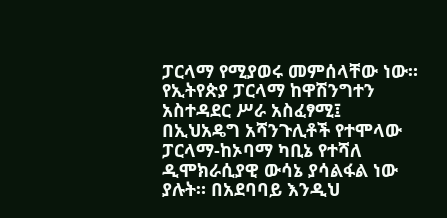ፓርላማ የሚያወሩ መምሰላቸው ነው።
የኢትየጵያ ፓርላማ ከዋሽንግተን አስተዳደር ሥራ አስፈፃሚ፤ በኢህአዴግ አሻንጉሊቶች የተሞላው ፓርላማ-ከኦባማ ካቢኔ የተሻለ ዲሞክራሲያዊ ውሳኔ ያሳልፋል ነው ያሉት። በአደባባይ እንዲህ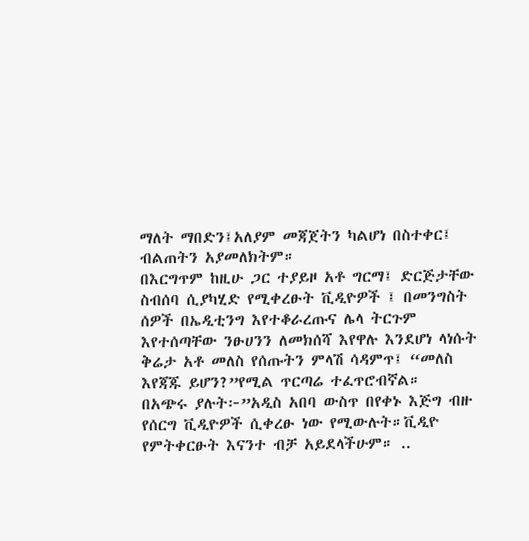ማለት ማበድን፤አለያም መጃጀትን ካልሆነ በስተቀር፤ ብልጠትን አያመለክትም።
በእርግጥም ከዚሁ ጋር ተያይዞ አቶ ግርማ፤ ድርጅታቸው ስብሰባ ሲያካሂድ የሚቀረፁት ቪዲዮዎች ፤ በመንግስት ሰዎች በኤዲቲንግ እየተቆራረጡና ሌላ ትርጉም እየተሰጣቸው ንፁሀንን ለመክሰሻ እየዋሉ እንደሆነ ላነሱት ቅሬታ አቶ መለስ የሰጡትን ምላሽ ሳዳምጥ፤ “መለስ እየጃጁ ይሆን?”የሚል ጥርጣሬ ተፈጥሮብኛል።
በአጭሩ ያሉት፦”አዲስ አበባ ውስጥ በየቀኑ እጅግ ብዙ የሰርግ ቪዲዮዎች ሲቀረፁ ነው የሚውሉት።ቪዲዮ የምትቀርፁት እናንተ ብቻ አይደላችሁም። ..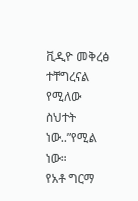ቪዲዮ መቅረፅ ተቸግረናል የሚለው ስህተት ነው..”የሚል ነው።
የአቶ ግርማ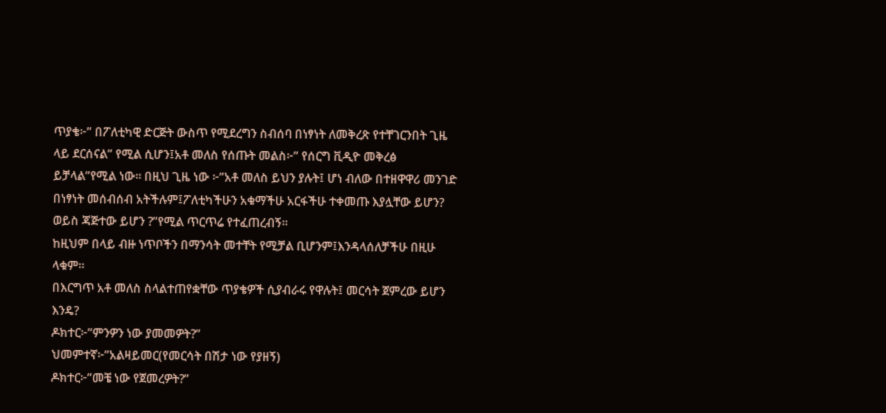ጥያቄ፦” በፖለቲካዊ ድርጅት ውስጥ የሚደረግን ስብሰባ በነፃነት ለመቅረጽ የተቸገርንበት ጊዜ ላይ ደርሰናል” የሚል ሲሆን፤አቶ መለስ የሰጡት መልስ፦” የሰርግ ቪዲዮ መቅረፅ ይቻላል”የሚል ነው። በዚህ ጊዜ ነው ፦”አቶ መለስ ይህን ያሉት፤ ሆነ ብለው በተዘዋዋሪ መንገድ በነፃነት መሰብሰብ አትችሉም፤ፖለቲካችሁን አቁማችሁ አርፋችሁ ተቀመጡ እያሏቸው ይሆን? ወይስ ጃጅተው ይሆን ?”የሚል ጥርጥሬ የተፈጠረብኝ።
ከዚህም በላይ ብዙ ነጥቦችን በማንሳት መተቸት የሚቻል ቢሆንም፤እንዳላሰለቻችሁ በዚሁ ላቁም።
በእርግጥ አቶ መለስ ስላልተጠየቋቸው ጥያቄዎች ሲያብራሩ የዋሉት፤ መርሳት ጀምረው ይሆን እንዴ?
ዶክተር፦”ምንዎን ነው ያመመዎት?”
ህመምተኛ፦”አልዛይመር(የመርሳት በሽታ ነው የያዘኝ)
ዶክተር፦”መቼ ነው የጀመረዎት?”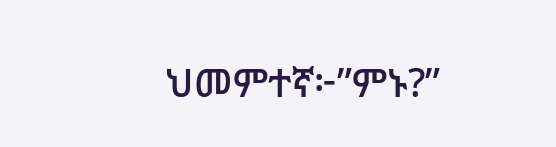ህመምተኛ፦”ምኑ?”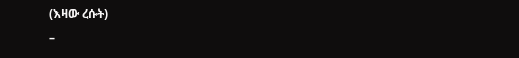(እዛው ረሱት)
–